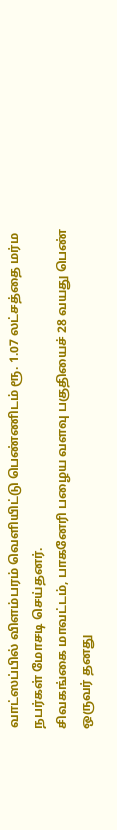வாட்ஸப்பில் விளம்பரம் வெளியிட்டு பெண்ணிடம் ரூ. 1.07 லட்சத்தை மர்ம நபர்கள் மோசடி செய்தனர்.
சிவகங்கை மாவட்டம், பாகனேரி பழைய வளவு பகுதியைச் 28 வயது பெண் ஒருவர் தனது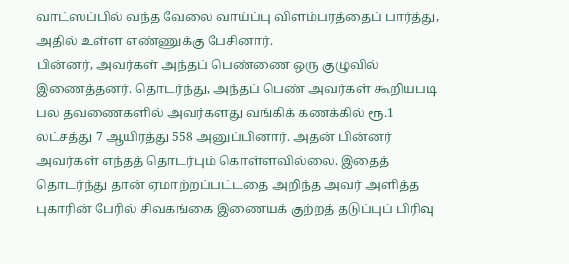வாட்ஸப்பில் வந்த வேலை வாய்ப்பு விளம்பரத்தைப் பார்த்து, அதில் உள்ள எண்ணுக்கு பேசினார்.
பின்னர், அவர்கள் அந்தப் பெண்ணை ஒரு குழுவில் இணைத்தனர். தொடர்ந்து, அந்தப் பெண் அவர்கள் கூறியபடி பல தவணைகளில் அவர்களது வங்கிக் கணக்கில் ரூ.1 லட்சத்து 7 ஆயிரத்து 558 அனுப்பினார். அதன் பின்னர் அவர்கள் எந்தத் தொடர்பும் கொள்ளவில்லை. இதைத் தொடர்ந்து தான் ஏமாற்றப்பட்டதை அறிந்த அவர் அளித்த புகாரின் பேரில் சிவகங்கை இணையக் குற்றத் தடுப்புப் பிரிவு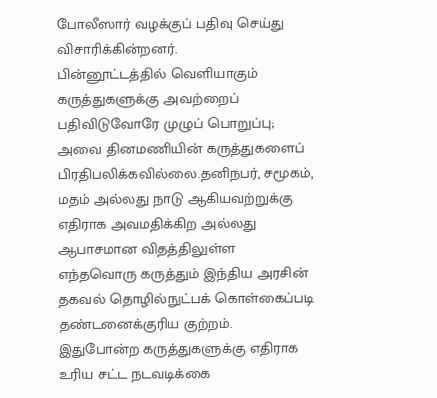போலீஸார் வழக்குப் பதிவு செய்து விசாரிக்கின்றனர்.
பின்னூட்டத்தில் வெளியாகும் கருத்துகளுக்கு அவற்றைப் பதிவிடுவோரே முழுப் பொறுப்பு; அவை தினமணியின் கருத்துகளைப் பிரதிபலிக்கவில்லை.தனிநபர், சமூகம், மதம் அல்லது நாடு ஆகியவற்றுக்கு எதிராக அவமதிக்கிற அல்லது ஆபாசமான விதத்திலுள்ள எந்தவொரு கருத்தும் இந்திய அரசின் தகவல் தொழில்நுட்பக் கொள்கைப்படி தண்டனைக்குரிய குற்றம். இதுபோன்ற கருத்துகளுக்கு எதிராக உரிய சட்ட நடவடிக்கை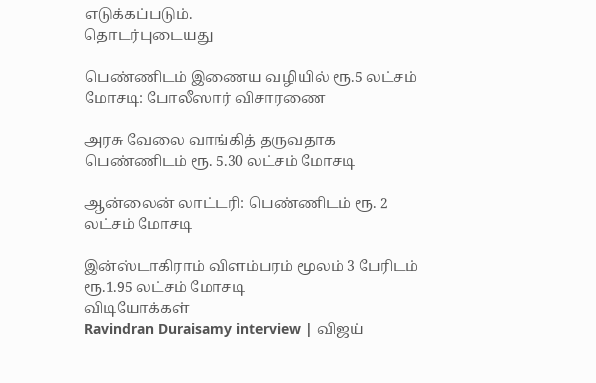எடுக்கப்படும்.
தொடர்புடையது

பெண்ணிடம் இணைய வழியில் ரூ.5 லட்சம் மோசடி: போலீஸார் விசாரணை

அரசு வேலை வாங்கித் தருவதாக பெண்ணிடம் ரூ. 5.30 லட்சம் மோசடி

ஆன்லைன் லாட்டரி: பெண்ணிடம் ரூ. 2 லட்சம் மோசடி

இன்ஸ்டாகிராம் விளம்பரம் மூலம் 3 பேரிடம் ரூ.1.95 லட்சம் மோசடி
விடியோக்கள்
Ravindran Duraisamy interview | விஜய்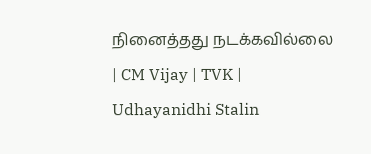நினைத்தது நடக்கவில்லை | CM Vijay | TVK | Udhayanidhi Stalin